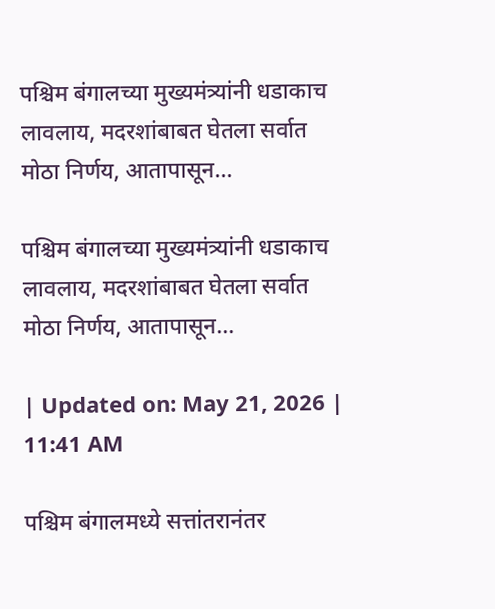पश्चिम बंगालच्या मुख्यमंत्र्यांनी धडाकाच लावलाय, मदरशांबाबत घेतला सर्वात मोठा निर्णय, आतापासून…

पश्चिम बंगालच्या मुख्यमंत्र्यांनी धडाकाच लावलाय, मदरशांबाबत घेतला सर्वात मोठा निर्णय, आतापासून…

| Updated on: May 21, 2026 | 11:41 AM

पश्चिम बंगालमध्ये सत्तांतरानंतर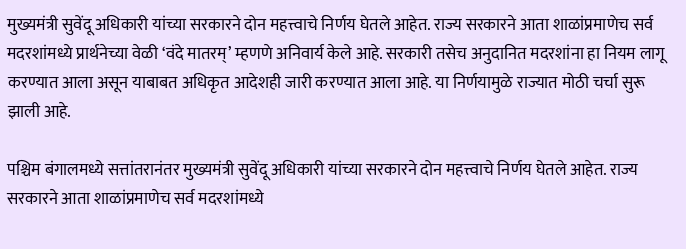मुख्यमंत्री सुवेंदू अधिकारी यांच्या सरकारने दोन महत्त्वाचे निर्णय घेतले आहेत. राज्य सरकारने आता शाळांप्रमाणेच सर्व मदरशांमध्ये प्रार्थनेच्या वेळी ‘वंदे मातरम्’ म्हणणे अनिवार्य केले आहे. सरकारी तसेच अनुदानित मदरशांना हा नियम लागू करण्यात आला असून याबाबत अधिकृत आदेशही जारी करण्यात आला आहे. या निर्णयामुळे राज्यात मोठी चर्चा सुरू झाली आहे.

पश्चिम बंगालमध्ये सत्तांतरानंतर मुख्यमंत्री सुवेंदू अधिकारी यांच्या सरकारने दोन महत्त्वाचे निर्णय घेतले आहेत. राज्य सरकारने आता शाळांप्रमाणेच सर्व मदरशांमध्ये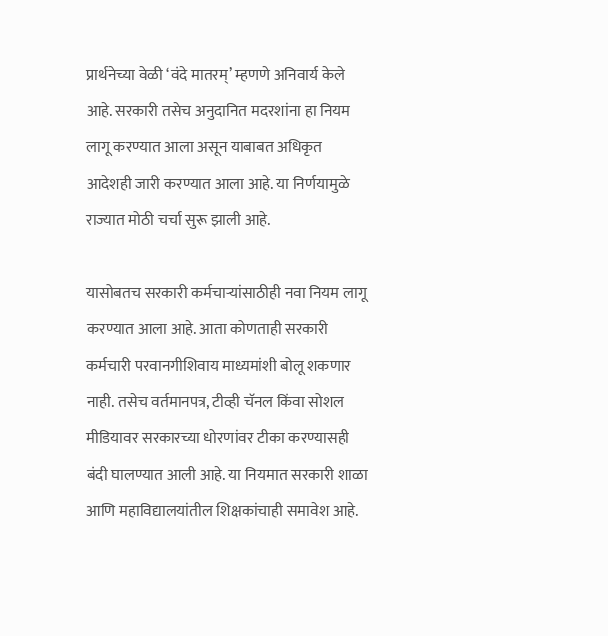प्रार्थनेच्या वेळी ‘वंदे मातरम्’ म्हणणे अनिवार्य केले आहे. सरकारी तसेच अनुदानित मदरशांना हा नियम लागू करण्यात आला असून याबाबत अधिकृत आदेशही जारी करण्यात आला आहे. या निर्णयामुळे राज्यात मोठी चर्चा सुरू झाली आहे.

यासोबतच सरकारी कर्मचाऱ्यांसाठीही नवा नियम लागू करण्यात आला आहे. आता कोणताही सरकारी कर्मचारी परवानगीशिवाय माध्यमांशी बोलू शकणार नाही. तसेच वर्तमानपत्र, टीव्ही चॅनल किंवा सोशल मीडियावर सरकारच्या धोरणांवर टीका करण्यासही बंदी घालण्यात आली आहे. या नियमात सरकारी शाळा आणि महाविद्यालयांतील शिक्षकांचाही समावेश आहे.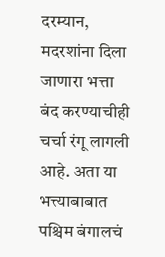दरम्यान, मदरशांना दिला जाणारा भत्ता बंद करण्याचीही चर्चा रंगू लागली आहे. अता या भत्त्याबाबात पश्चिम बंगालचं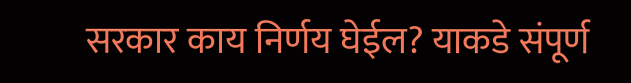सरकार काय निर्णय घेईल? याकडे संपूर्ण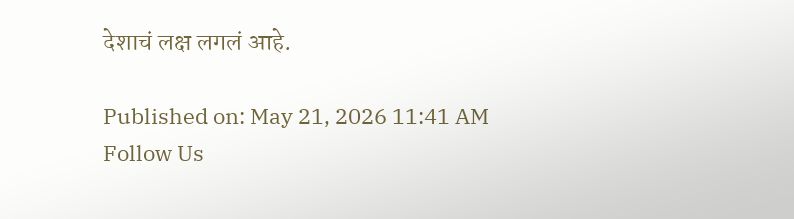देशाचं लक्ष लगलं आहे.

Published on: May 21, 2026 11:41 AM
Follow Us